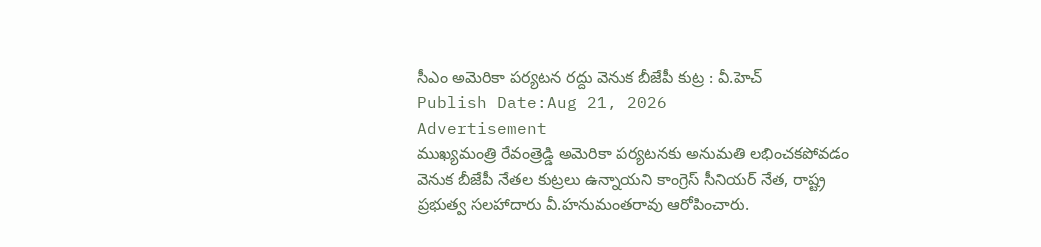సీఎం అమెరికా పర్యటన రద్దు వెనుక బీజేపీ కుట్ర : వీ.హెచ్
Publish Date:Aug 21, 2026
Advertisement
ముఖ్యమంత్రి రేవంత్రెడ్డి అమెరికా పర్యటనకు అనుమతి లభించకపోవడం వెనుక బీజేపీ నేతల కుట్రలు ఉన్నాయని కాంగ్రెస్ సీనియర్ నేత, రాష్ట్ర ప్రభుత్వ సలహాదారు వీ.హనుమంతరావు ఆరోపించారు.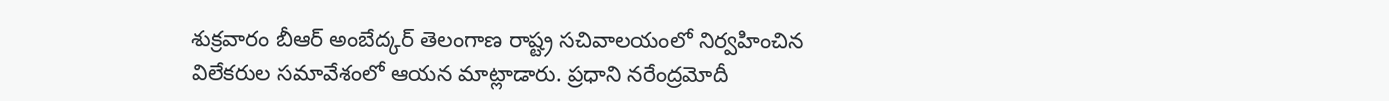శుక్రవారం బీఆర్ అంబేద్కర్ తెలంగాణ రాష్ట్ర సచివాలయంలో నిర్వహించిన విలేకరుల సమావేశంలో ఆయన మాట్లాడారు. ప్రధాని నరేంద్రమోదీ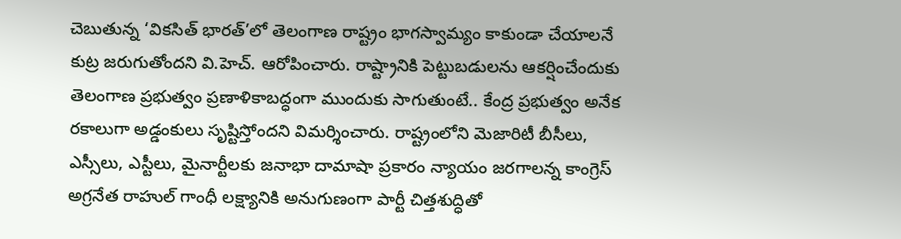చెబుతున్న ‘వికసిత్ భారత్’లో తెలంగాణ రాష్ట్రం భాగస్వామ్యం కాకుండా చేయాలనే కుట్ర జరుగుతోందని వి.హెచ్. ఆరోపించారు. రాష్ట్రానికి పెట్టుబడులను ఆకర్షించేందుకు తెలంగాణ ప్రభుత్వం ప్రణాళికాబద్ధంగా ముందుకు సాగుతుంటే.. కేంద్ర ప్రభుత్వం అనేక రకాలుగా అడ్డంకులు సృష్టిస్తోందని విమర్శించారు. రాష్ట్రంలోని మెజారిటీ బీసీలు, ఎస్సీలు, ఎస్టీలు, మైనార్టీలకు జనాభా దామాషా ప్రకారం న్యాయం జరగాలన్న కాంగ్రెస్ అగ్రనేత రాహుల్ గాంధీ లక్ష్యానికి అనుగుణంగా పార్టీ చిత్తశుద్ధితో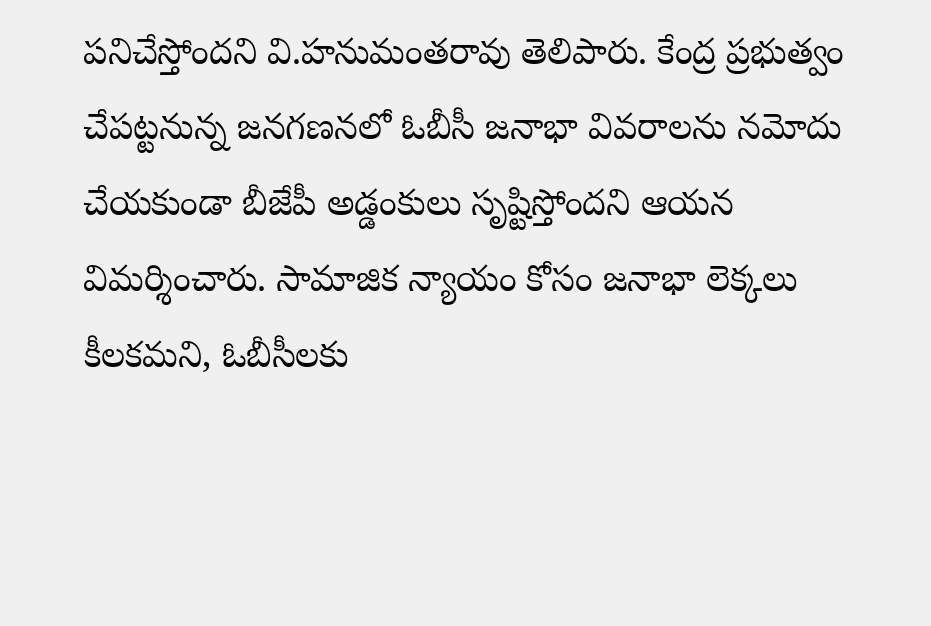పనిచేస్తోందని వి.హనుమంతరావు తెలిపారు. కేంద్ర ప్రభుత్వం చేపట్టనున్న జనగణనలో ఓబీసీ జనాభా వివరాలను నమోదు చేయకుండా బీజేపీ అడ్డంకులు సృష్టిస్తోందని ఆయన విమర్శించారు. సామాజిక న్యాయం కోసం జనాభా లెక్కలు కీలకమని, ఓబీసీలకు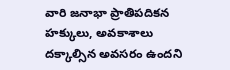వారి జనాభా ప్రాతిపదికన హక్కులు, అవకాశాలు దక్కాల్సిన అవసరం ఉందని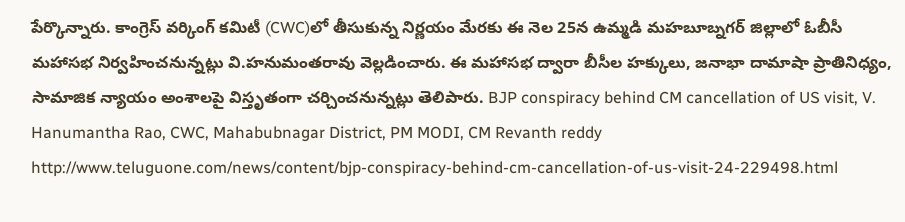పేర్కొన్నారు. కాంగ్రెస్ వర్కింగ్ కమిటీ (CWC)లో తీసుకున్న నిర్ణయం మేరకు ఈ నెల 25న ఉమ్మడి మహబూబ్నగర్ జిల్లాలో ఓబీసీ మహాసభ నిర్వహించనున్నట్లు వి.హనుమంతరావు వెల్లడించారు. ఈ మహాసభ ద్వారా బీసీల హక్కులు, జనాభా దామాషా ప్రాతినిధ్యం, సామాజిక న్యాయం అంశాలపై విస్తృతంగా చర్చించనున్నట్లు తెలిపారు. BJP conspiracy behind CM cancellation of US visit, V. Hanumantha Rao, CWC, Mahabubnagar District, PM MODI, CM Revanth reddy
http://www.teluguone.com/news/content/bjp-conspiracy-behind-cm-cancellation-of-us-visit-24-229498.html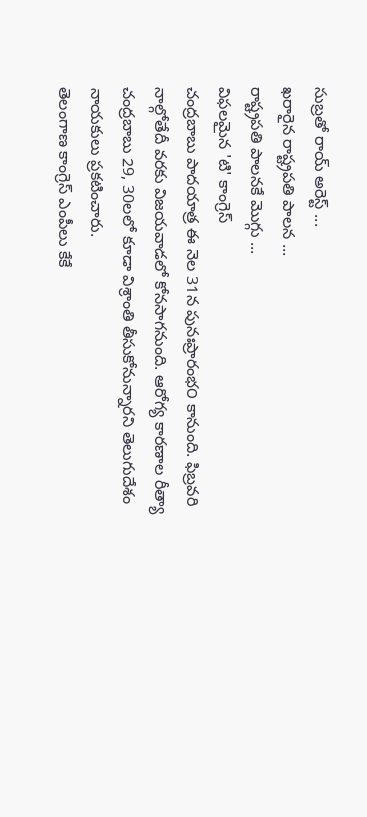సుబ్రతో రాయ్ అరెస్ట్ ...
ఖరారైన రాష్ట్రపతి పాలన ...
రాష్ట్రపతి పాలనకే మొగ్గు ...
విఫలమైన 'టి' కాంగ్రెస్
చంద్రబాబు పాదయాత్ర ఈ నెల 31న పునఃప్రారంభ౦ కానుంది. ఫిబ్రవరి నాల్గోతేదీ వరకు విజయవాడలో కోనసాగనుంది. ఆరోగ్య కారణాల రీత్యా చంద్రబాబు 29, 30లలో కూడా విశ్రాంతి తీసుకోనున్నారని తెలుగుదేశం నాయకులు ప్రకటించారు.
తెలంగాణ కాంగ్రెస్ ఎంపీలు కేకే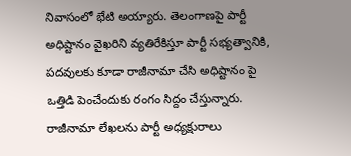నివాసంలో భేటి అయ్యారు. తెలంగాణపై పార్టీ అధిష్టానం వైఖరిని వ్యతిరేకిస్తూ పార్టీ సభ్యత్వానికి, పదవులకు కూడా రాజీనామా చేసి అధిష్టానం పై ఒత్తిడి పెంచేందుకు రంగం సిద్దం చేస్తున్నారు. రాజీనామా లేఖలను పార్టీ అధ్యక్షురాలు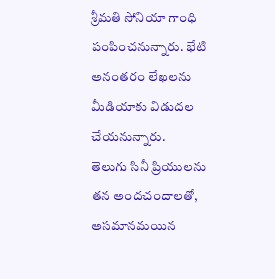శ్రీమతి సోనియా గాంధి పంపించనున్నారు. భేటి అనంతరం లేఖలను మీడియాకు విడుదల చేయనున్నారు.
తెలుగు సినీ ప్రియులను తన అందచందాలతో, అసమానమయిన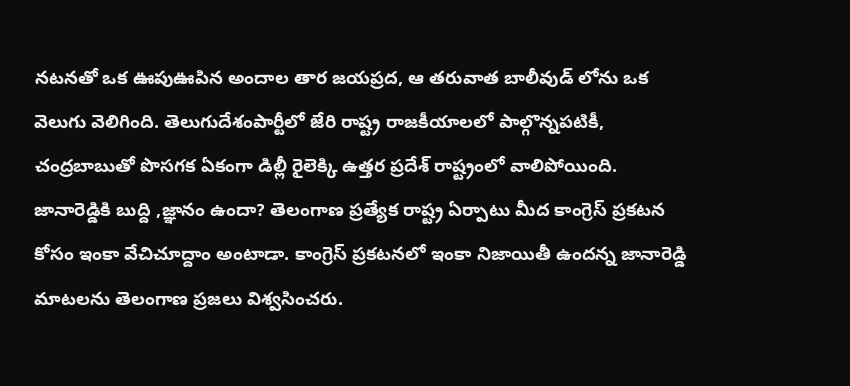నటనతో ఒక ఊపుఊపిన అందాల తార జయప్రద, ఆ తరువాత బాలీవుడ్ లోను ఒక వెలుగు వెలిగింది. తెలుగుదేశంపార్టీలో జేరి రాష్ట్ర రాజకీయాలలో పాల్గొన్నపటికీ, చంద్రబాబుతో పొసగక ఏకంగా డిల్లీ రైలెక్కి ఉత్తర ప్రదేశ్ రాష్ట్రంలో వాలిపోయింది.
జానారెడ్డికి బుద్ది ,జ్ఞానం ఉందా? తెలంగాణ ప్రత్యేక రాష్ట్ర ఏర్పాటు మీద కాంగ్రెస్ ప్రకటన కోసం ఇంకా వేచిచూద్దాం అంటాడా. కాంగ్రెస్ ప్రకటనలో ఇంకా నిజాయితీ ఉందన్న జానారెడ్డి మాటలను తెలంగాణ ప్రజలు విశ్వసించరు.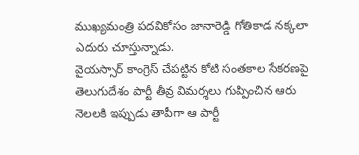ముఖ్యమంత్రి పదవికోసం జానారెడ్డి గోతికాడ నక్కలా ఎదురు చూస్తున్నాడు.
వైయస్సార్ కాంగ్రెస్ చేపట్టిన కోటి సంతకాల సేకరణపై తెలుగుదేశం పార్టీ తీవ్ర విమర్శలు గుప్పించిన ఆరు నెలలకి ఇప్పుడు తాపీగా ఆ పార్టీ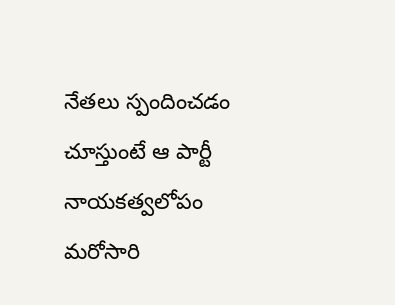నేతలు స్పందించడం చూస్తుంటే ఆ పార్టీ నాయకత్వలోపం మరోసారి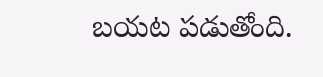బయట పడుతోంది.